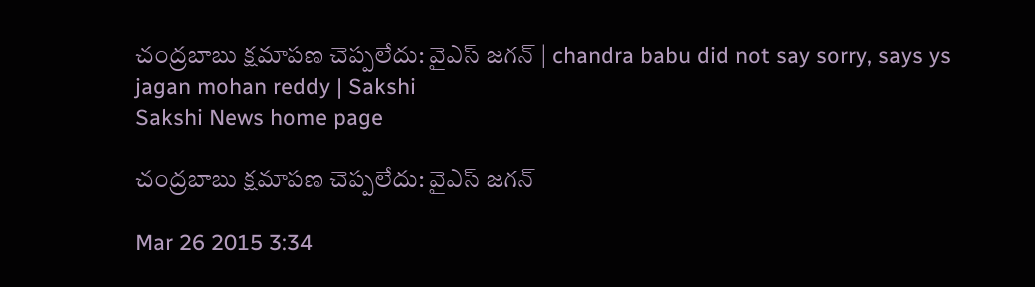చంద్రబాబు క్షమాపణ చెప్పలేదు: వైఎస్ జగన్ | chandra babu did not say sorry, says ys jagan mohan reddy | Sakshi
Sakshi News home page

చంద్రబాబు క్షమాపణ చెప్పలేదు: వైఎస్ జగన్

Mar 26 2015 3:34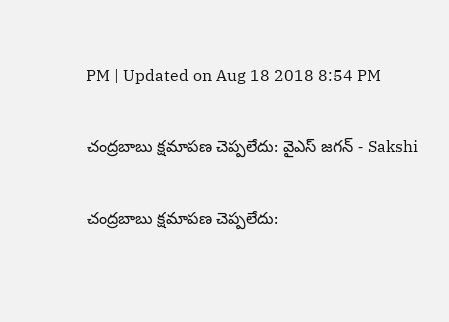PM | Updated on Aug 18 2018 8:54 PM

చంద్రబాబు క్షమాపణ చెప్పలేదు: వైఎస్ జగన్ - Sakshi

చంద్రబాబు క్షమాపణ చెప్పలేదు: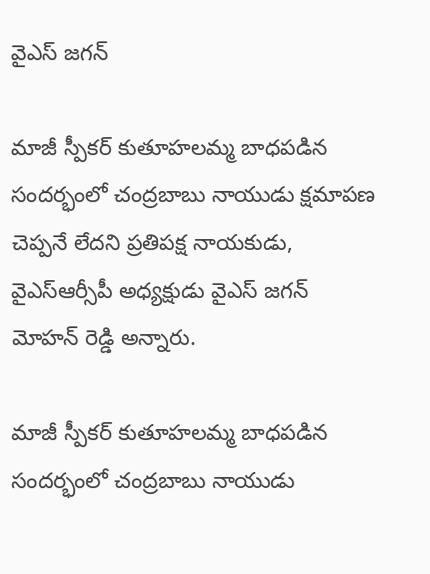వైఎస్ జగన్

మాజీ స్పీకర్ కుతూహలమ్మ బాధపడిన సందర్భంలో చంద్రబాబు నాయుడు క్షమాపణ చెప్పనే లేదని ప్రతిపక్ష నాయకుడు, వైఎస్ఆర్సీపీ అధ్యక్షుడు వైఎస్ జగన్ మోహన్ రెడ్డి అన్నారు.

మాజీ స్పీకర్ కుతూహలమ్మ బాధపడిన సందర్భంలో చంద్రబాబు నాయుడు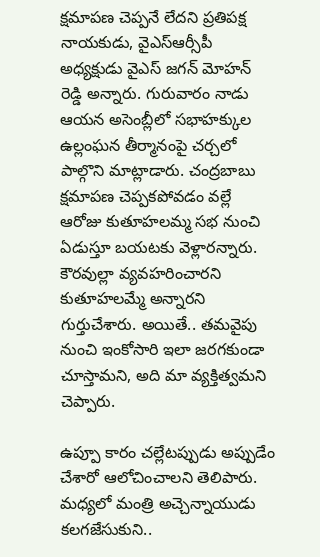క్షమాపణ చెప్పనే లేదని ప్రతిపక్ష నాయకుడు, వైఎస్ఆర్సీపీ అధ్యక్షుడు వైఎస్ జగన్ మోహన్ రెడ్డి అన్నారు. గురువారం నాడు ఆయన అసెంబ్లీలో సభాహక్కుల ఉల్లంఘన తీర్మానంపై చర్చలో పాల్గొని మాట్లాడారు. చంద్రబాబు క్షమాపణ చెప్పకపోవడం వల్లే ఆరోజు కుతూహలమ్మ సభ నుంచి ఏడుస్తూ బయటకు వెళ్లారన్నారు. కౌరవుల్లా వ్యవహరించారని కుతూహలమ్మే అన్నారని గుర్తుచేశారు. అయితే.. తమవైపు నుంచి ఇంకోసారి ఇలా జరగకుండా చూస్తామని, అది మా వ్యక్తిత్వమని చెప్పారు.

ఉప్పూ కారం చల్లేటప్పుడు అప్పుడేం చేశారో ఆలోచించాలని తెలిపారు. మధ్యలో మంత్రి అచ్చెన్నాయుడు కలగజేసుకుని..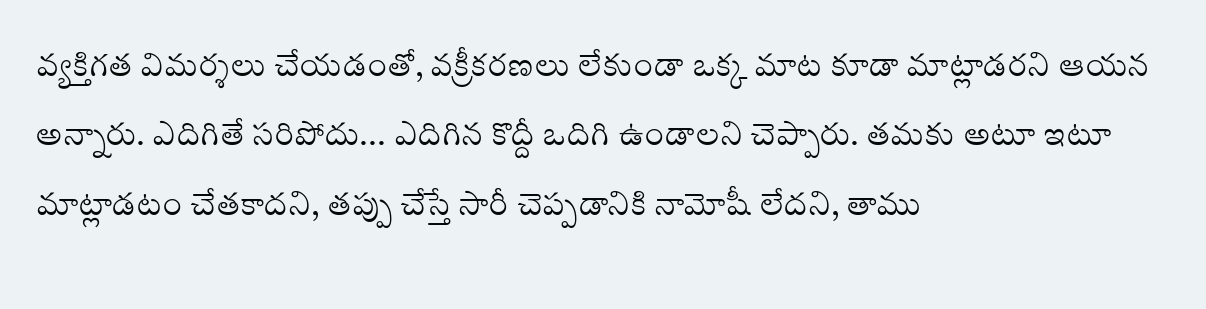వ్యక్తిగత విమర్శలు చేయడంతో, వక్రీకరణలు లేకుండా ఒక్క మాట కూడా మాట్లాడరని ఆయన అన్నారు. ఎదిగితే సరిపోదు... ఎదిగిన కొద్దీ ఒదిగి ఉండాలని చెప్పారు. తమకు అటూ ఇటూ మాట్లాడటం చేతకాదని, తప్పు చేస్తే సారీ చెప్పడానికి నామోషీ లేదని, తాము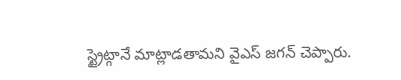స్ట్రైట్గానే మాట్లాడతామని వైఎస్ జగన్ చెప్పారు.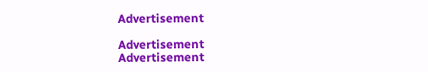Advertisement

Advertisement
Advertisement